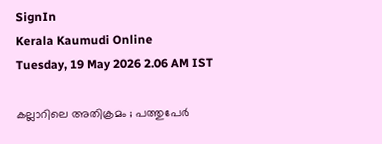SignIn
Kerala Kaumudi Online
Tuesday, 19 May 2026 2.06 AM IST

കല്ലാറിലെ അതിക്രമം ; പത്തുപേർ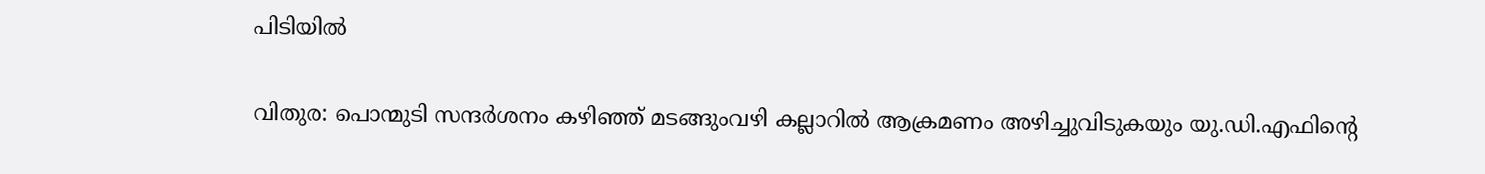പിടിയിൽ

വിതുര: പൊന്മുടി സന്ദർശനം കഴിഞ്ഞ് മടങ്ങുംവഴി കല്ലാറിൽ ആക്രമണം അഴിച്ചുവിടുകയും യു.ഡി.എഫിന്റെ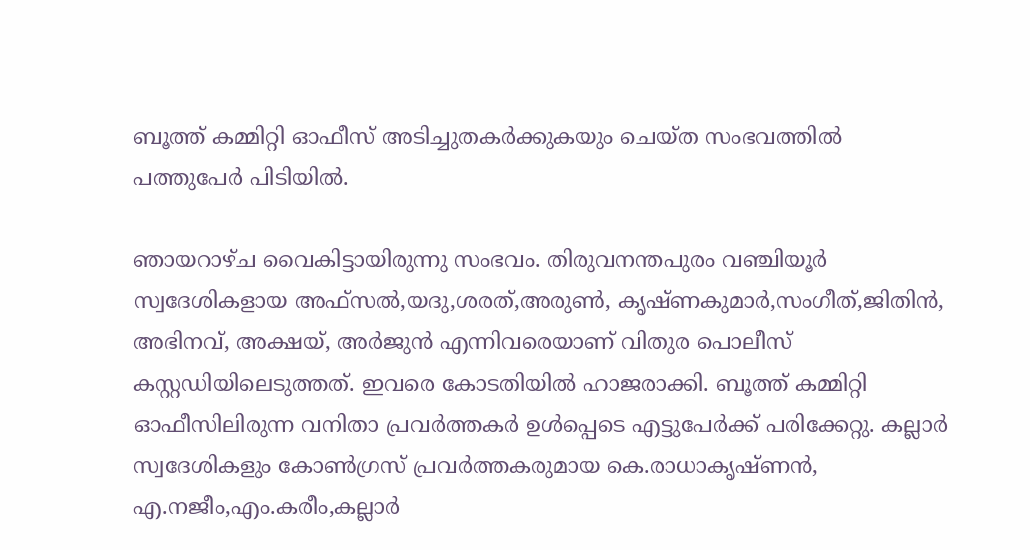ബൂത്ത് കമ്മിറ്റി ഓഫീസ് അടിച്ചുതകർക്കുകയും ചെയ്ത സംഭവത്തിൽ പത്തുപേർ പിടിയിൽ.

ഞായറാഴ്ച വൈകിട്ടായിരുന്നു സംഭവം. തിരുവനന്തപുരം വഞ്ചിയൂർ സ്വദേശികളായ അഫ്സൽ,യദു,ശരത്,അരുൺ, കൃഷ്ണകുമാർ,സംഗീത്,ജിതിൻ, അഭിനവ്, അക്ഷയ്, അ‌ർജുൻ എന്നിവരെയാണ് വിതുര പൊലീസ് കസ്റ്റഡിയിലെടുത്തത്. ഇവരെ കോടതിയിൽ ഹാജരാക്കി. ബൂത്ത് കമ്മിറ്റി ഓഫീസിലിരുന്ന വനിതാ പ്രവർത്തകർ ഉൾപ്പെടെ എട്ടുപേർക്ക് പരിക്കേറ്റു. കല്ലാർ സ്വദേശികളും കോൺഗ്രസ് പ്രവർത്തകരുമായ കെ.രാധാകൃഷ്ണൻ, എ.നജീം,എം.കരീം,കല്ലാർ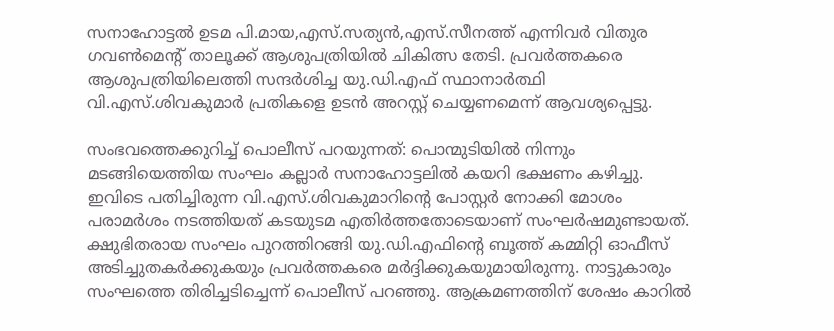സനാഹോട്ടൽ ഉടമ പി.മായ,എസ്.സത്യൻ,എസ്.സീനത്ത് എന്നിവർ വിതുര ഗവൺമെന്റ് താലൂക്ക് ആശുപത്രിയിൽ ചികിത്സ തേടി. പ്രവർത്തകരെ ആശുപത്രിയിലെത്തി സന്ദർശിച്ച യു.ഡി.എഫ് സ്ഥാനാർത്ഥി വി.എസ്.ശിവകുമാർ പ്രതികളെ ഉടൻ അറസ്റ്റ് ചെയ്യണമെന്ന് ആവശ്യപ്പെട്ടു.

സംഭവത്തെക്കുറിച്ച് പൊലീസ് പറയുന്നത്: പൊന്മുടിയിൽ നിന്നും മടങ്ങിയെത്തിയ സംഘം കല്ലാർ സനാഹോട്ടലിൽ കയറി ഭക്ഷണം കഴിച്ചു. ഇവിടെ പതിച്ചിരുന്ന വി.എസ്.ശിവകുമാറിന്റെ പോസ്റ്റർ നോക്കി മോശം പരാമർശം നടത്തിയത് കടയുടമ എതിർത്തതോടെയാണ് സംഘർഷമുണ്ടായത്. ക്ഷുഭിതരായ സംഘം പുറത്തിറങ്ങി യു.ഡി.എഫിന്റെ ബൂത്ത് കമ്മിറ്റി ഓഫീസ് അടിച്ചുതകർക്കുകയും പ്രവർത്തകരെ മർദ്ദിക്കുകയുമായിരുന്നു. നാട്ടുകാരും സംഘത്തെ തിരിച്ചടിച്ചെന്ന് പൊലീസ് പറഞ്ഞു. ആക്രമണത്തിന് ശേഷം കാറിൽ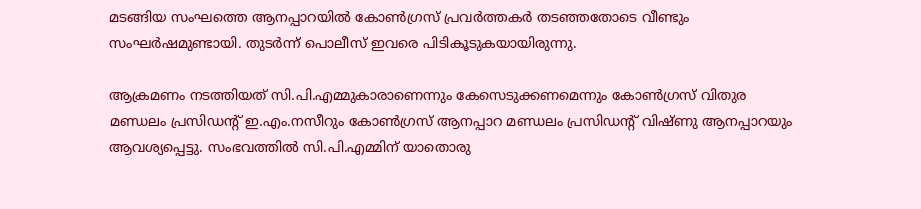മടങ്ങിയ സംഘത്തെ ആനപ്പാറയിൽ കോൺഗ്രസ് പ്രവർത്തകർ തടഞ്ഞതോടെ വീണ്ടും സംഘർഷമുണ്ടായി. തുടർന്ന് പൊലീസ് ഇവരെ പിടികൂടുകയായിരുന്നു.

ആക്രമണം നടത്തിയത് സി.പി.എമ്മുകാരാണെന്നും കേസെടുക്കണമെന്നും കോൺഗ്രസ് വിതുര മണ്ഡലം പ്രസിഡന്റ് ഇ.എം.നസീറും കോൺഗ്രസ് ആനപ്പാറ മണ്ഡലം പ്രസിഡന്റ് വിഷ്ണു ആനപ്പാറയും ആവശ്യപ്പെട്ടു. സംഭവത്തിൽ സി.പി.എമ്മിന് യാതൊരു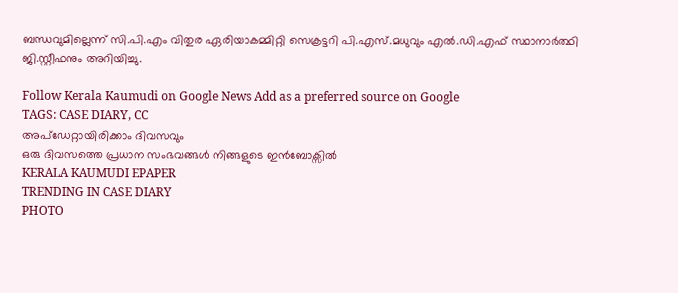ബന്ധവുമില്ലെന്ന് സി.പി.എം വിതുര ഏരിയാകമ്മിറ്റി സെക്രട്ടറി പി.എസ്.മധുവും എൽ.ഡി.എഫ് സ്ഥാനാർത്ഥി ജി.സ്റ്റീഫനും അറിയിച്ചു.

Follow Kerala Kaumudi on Google News Add as a preferred source on Google
TAGS: CASE DIARY, CC
അപ്ഡേറ്റായിരിക്കാം ദിവസവും
ഒരു ദിവസത്തെ പ്രധാന സംഭവങ്ങൾ നിങ്ങളുടെ ഇൻബോക്സിൽ
KERALA KAUMUDI EPAPER
TRENDING IN CASE DIARY
PHOTO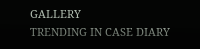GALLERY
TRENDING IN CASE DIARY